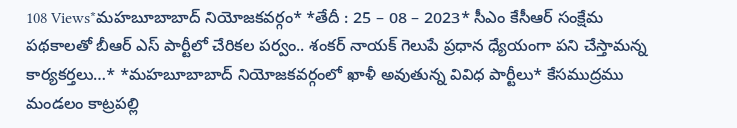108 Views*మహబూబాబాద్ నియోజకవర్గం* *తేదీ : 25 – 08 – 2023* సీఎం కేసీఆర్ సంక్షేమ పథకాలతో బీఆర్ ఎస్ పార్టీలో చేరికల పర్వం.. శంకర్ నాయక్ గెలుపే ప్రధాన ధ్యేయంగా పని చేస్తామన్న కార్యకర్తలు…* *మహబూబాబాద్ నియోజకవర్గంలో ఖాళీ అవుతున్న వివిధ పార్టీలు* కేసముద్రము మండలం కాట్రపల్లి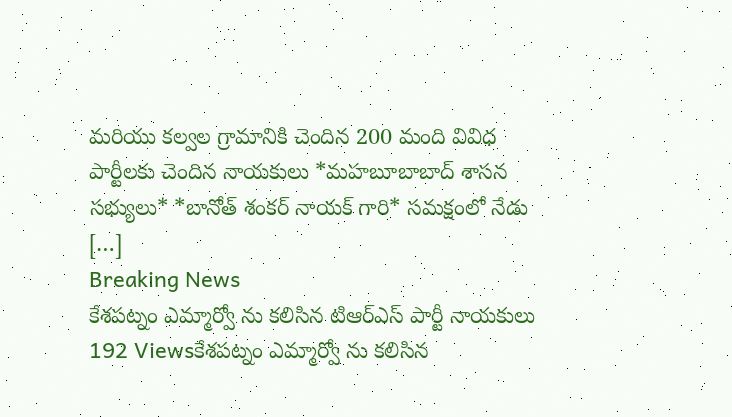మరియు కల్వల గ్రామానికి చెందిన 200 మంది వివిధ పార్టీలకు చెందిన నాయకులు *మహబూబాబాద్ శాసన సభ్యులు* *బానోత్ శంకర్ నాయక్ గారి* సమక్షంలో నేడు […]
Breaking News
కేశపట్నం ఎమ్మార్వో ను కలిసిన టిఆర్ఎస్ పార్టీ నాయకులు
192 Viewsకేశపట్నం ఎమ్మార్వో ను కలిసిన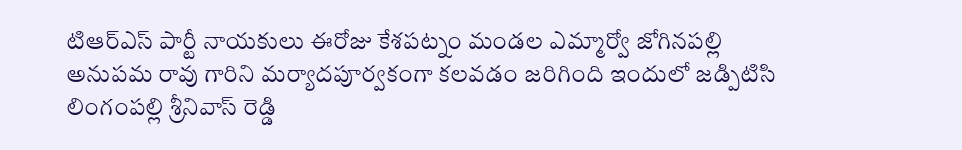టిఆర్ఎస్ పార్టీ నాయకులు ఈరోజు కేశపట్నం మండల ఎమ్మార్వో జోగినపల్లి అనుపమ రావు గారిని మర్యాదపూర్వకంగా కలవడం జరిగింది ఇందులో జడ్పిటిసి లింగంపల్లి శ్రీనివాస్ రెడ్డి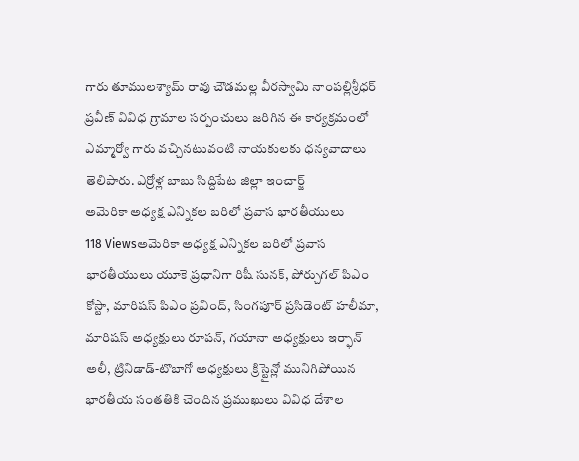గారు తూములశ్యామ్ రావు చౌడమల్ల వీరస్వామి నాంపల్లిశ్రీధర్ ప్రవీణ్ వివిధ గ్రామాల సర్పంచులు జరిగిన ఈ కార్యక్రమంలో ఎమ్మార్వో గారు వచ్చినటువంటి నాయకులకు ధన్యవాదాలు తెలిపారు. ఎర్రోళ్ల బాబు సిద్దిపేట జిల్లా ఇంచార్జ్
అమెరికా అధ్యక్ష ఎన్నికల బరిలో ప్రవాస భారతీయులు
118 Viewsఅమెరికా అధ్యక్ష ఎన్నికల బరిలో ప్రవాస భారతీయులు యూకె ప్రధానిగా రిషీ సునక్, పోర్చుగల్ పిఎం కోస్టా, మారిషస్ పిఎం ప్రవింద్, సింగపూర్ ప్రసిడెంట్ హలీమా, మారిషస్ అధ్యక్షులు రూపన్, గయానా అధ్యక్షులు ఇర్ఫాన్ అలీ, ట్రినిడాడ్-టొబాగో అధ్యక్షులు క్రిస్టైన్లో మునిగిపోయిన భారతీయ సంతతికి చెందిన ప్రముఖులు వివిధ దేశాల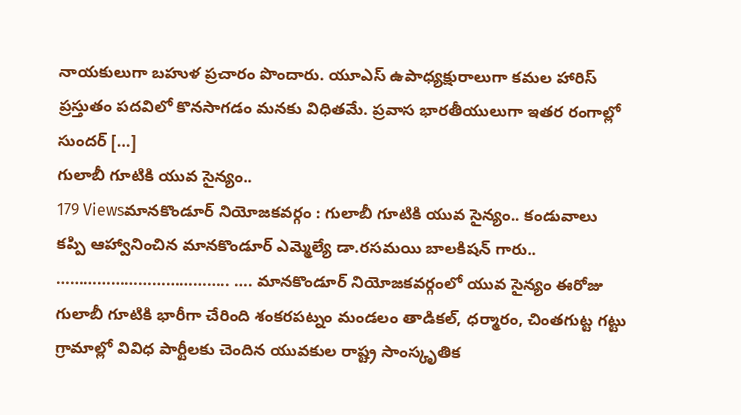నాయకులుగా బహుళ ప్రచారం పొందారు. యూఎస్ ఉపాధ్యక్షురాలుగా కమల హారిస్ ప్రస్తుతం పదవిలో కొనసాగడం మనకు విధితమే. ప్రవాస భారతీయులుగా ఇతర రంగాల్లో సుందర్ […]
గులాబీ గూటికి యువ సైన్యం..
179 Viewsమానకొండూర్ నియోజకవర్గం : గులాబీ గూటికి యువ సైన్యం.. కండువాలు కప్పి ఆహ్వానించిన మానకొండూర్ ఎమ్మెల్యే డా.రసమయి బాలకిషన్ గారు.. ……………………………….. …. మానకొండూర్ నియోజకవర్గంలో యువ సైన్యం ఈరోజు గులాబీ గూటికి భారీగా చేరింది శంకరపట్నం మండలం తాడికల్, ధర్మారం, చింతగుట్ట గట్టు గ్రామాల్లో వివిధ పార్టీలకు చెందిన యువకుల రాష్ట్ర సాంస్కృతిక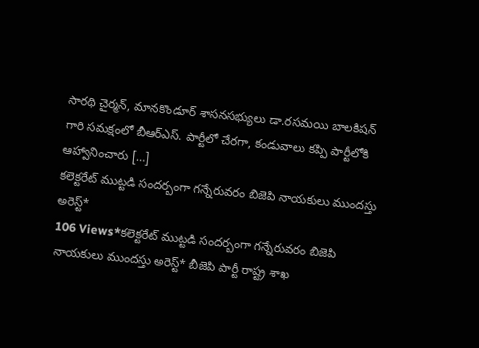సారథి చైర్మన్, మానకొండూర్ శాసనసభ్యులు డా.రసమయి బాలకిషన్ గారి సమక్షంలో బీఆర్ఎస్. పార్టీలో చేరగా, కండువాలు కప్పి పార్టీలోకి ఆహ్వానించారు […]
కలెక్టరేట్ ముట్టడి సందర్బంగా గన్నేరువరం బిజెపి నాయకులు ముందస్తు అరెస్ట్*
106 Views*కలెక్టరేట్ ముట్టడి సందర్బంగా గన్నేరువరం బిజెపి నాయకులు ముందస్తు అరెస్ట్* బీజెపి పార్టీ రాష్ట్ర శాఖ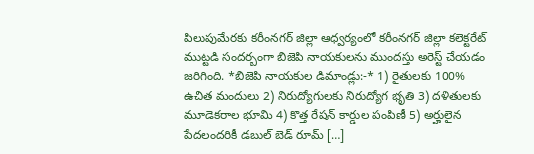పిలుపుమేరకు కరీంనగర్ జిల్లా ఆధ్వర్యంలో కరీంనగర్ జిల్లా కలెక్టరేట్ ముట్టడి సందర్బంగా బిజెపి నాయకులను ముందస్తు అరెస్ట్ చేయడం జరిగింది. *బిజెపి నాయకుల డిమాండ్లు:-* 1) రైతులకు 100% ఉచిత మందులు 2) నిరుద్యోగులకు నిరుద్యోగ భృతి 3) దళితులకు మూడెకరాల భూమి 4) కొత్త రేషన్ కార్డుల పంపిణీ 5) అర్హులైన పేదలందరికీ డబుల్ బెడ్ రూమ్ […]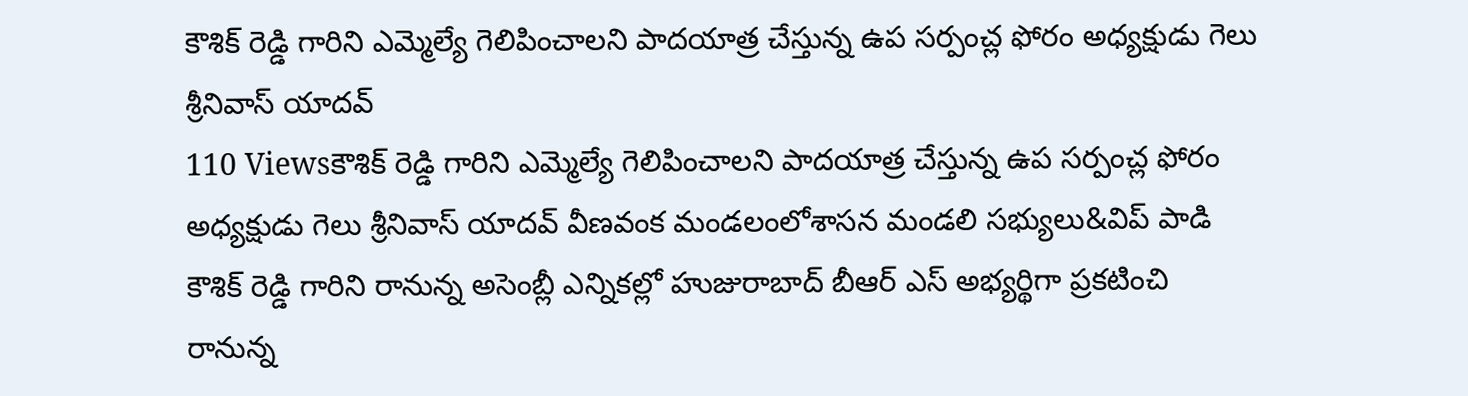కౌశిక్ రెడ్డి గారిని ఎమ్మెల్యే గెలిపించాలని పాదయాత్ర చేస్తున్న ఉప సర్పంచ్ల ఫోరం అధ్యక్షుడు గెలు శ్రీనివాస్ యాదవ్
110 Viewsకౌశిక్ రెడ్డి గారిని ఎమ్మెల్యే గెలిపించాలని పాదయాత్ర చేస్తున్న ఉప సర్పంచ్ల ఫోరం అధ్యక్షుడు గెలు శ్రీనివాస్ యాదవ్ వీణవంక మండలంలోశాసన మండలి సభ్యులు&విప్ పాడి కౌశిక్ రెడ్డి గారిని రానున్న అసెంబ్లీ ఎన్నికల్లో హుజురాబాద్ బీఆర్ ఎస్ అభ్యర్థిగా ప్రకటించి రానున్న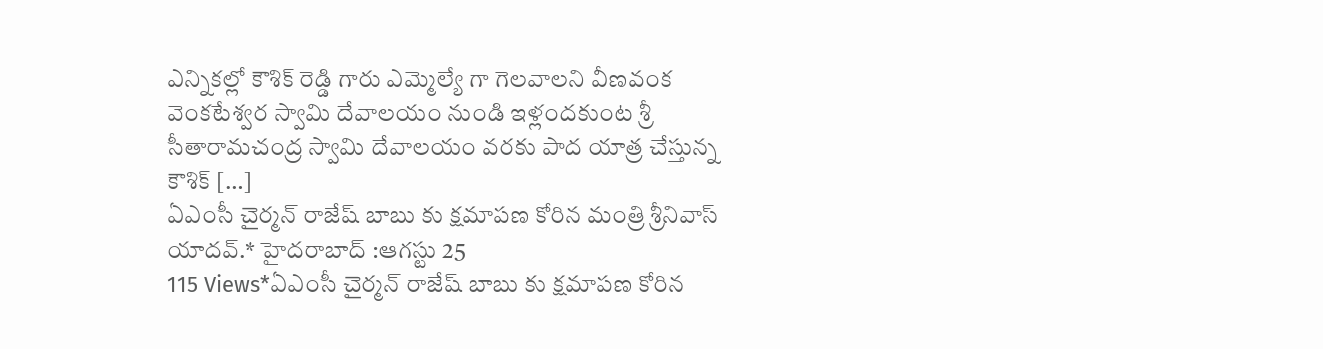ఎన్నికల్లో కౌశిక్ రెడ్డి గారు ఎమ్మెల్యే గా గెలవాలని వీణవంక వెంకటేశ్వర స్వామి దేవాలయం నుండి ఇళ్లందకుంట శ్రీ సీతారామచంద్ర స్వామి దేవాలయం వరకు పాద యాత్ర చేస్తున్న కౌశిక్ […]
ఏఎంసీ చైర్మన్ రాజేష్ బాబు కు క్షమాపణ కోరిన మంత్రి శ్రీనివాస్ యాదవ్.* హైదరాబాద్ :ఆగస్టు 25
115 Views*ఏఎంసీ చైర్మన్ రాజేష్ బాబు కు క్షమాపణ కోరిన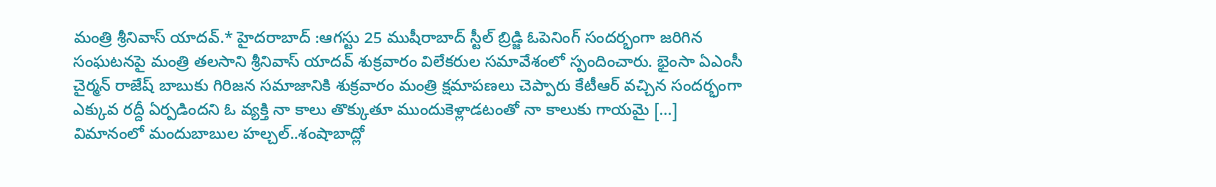మంత్రి శ్రీనివాస్ యాదవ్.* హైదరాబాద్ :ఆగస్టు 25 ముషీరాబాద్ స్టీల్ బ్రిడ్జి ఓపెనింగ్ సందర్భంగా జరిగిన సంఘటనపై మంత్రి తలసాని శ్రీనివాస్ యాదవ్ శుక్రవారం విలేకరుల సమావేశంలో స్పందించారు. భైంసా ఏఎంసీ చైర్మన్ రాజేష్ బాబుకు గిరిజన సమాజానికి శుక్రవారం మంత్రి క్షమాపణలు చెప్పారు కేటీఆర్ వచ్చిన సందర్భంగా ఎక్కువ రద్దీ ఏర్పడిందని ఓ వ్యక్తి నా కాలు తొక్కుతూ ముందుకెళ్లాడటంతో నా కాలుకు గాయమై […]
విమానంలో మందుబాబుల హల్చల్..శంషాబాద్లో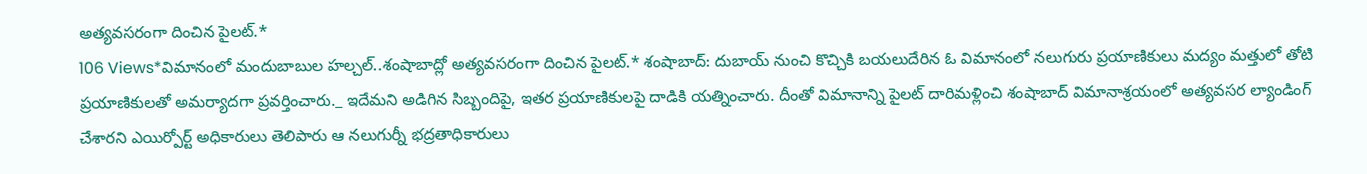అత్యవసరంగా దించిన పైలట్.*
106 Views*విమానంలో మందుబాబుల హల్చల్..శంషాబాద్లో అత్యవసరంగా దించిన పైలట్.* శంషాబాద్: దుబాయ్ నుంచి కొచ్చికి బయలుదేరిన ఓ విమానంలో నలుగురు ప్రయాణికులు మద్యం మత్తులో తోటి ప్రయాణికులతో అమర్యాదగా ప్రవర్తించారు._ ఇదేమని అడిగిన సిబ్బందిపై, ఇతర ప్రయాణికులపై దాడికి యత్నించారు. దీంతో విమానాన్ని పైలట్ దారిమళ్లించి శంషాబాద్ విమానాశ్రయంలో అత్యవసర ల్యాండింగ్ చేశారని ఎయిర్పోర్ట్ అధికారులు తెలిపారు ఆ నలుగుర్నీ భద్రతాధికారులు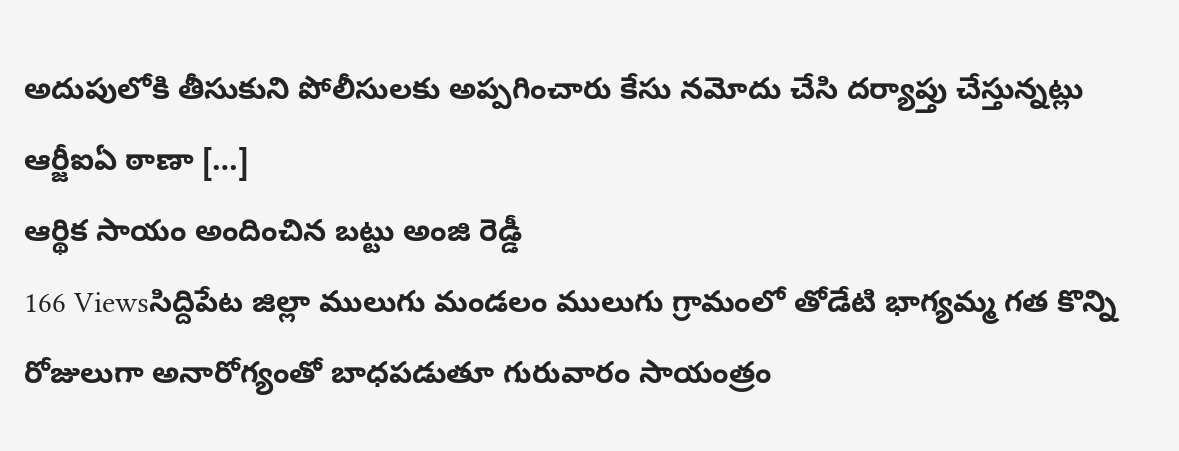అదుపులోకి తీసుకుని పోలీసులకు అప్పగించారు కేసు నమోదు చేసి దర్యాప్తు చేస్తున్నట్లు ఆర్జీఐఏ ఠాణా […]
ఆర్థిక సాయం అందించిన బట్టు అంజి రెడ్డీ
166 Viewsసిద్దిపేట జిల్లా ములుగు మండలం ములుగు గ్రామంలో తోడేటి భాగ్యమ్మ గత కొన్ని రోజులుగా అనారోగ్యంతో బాధపడుతూ గురువారం సాయంత్రం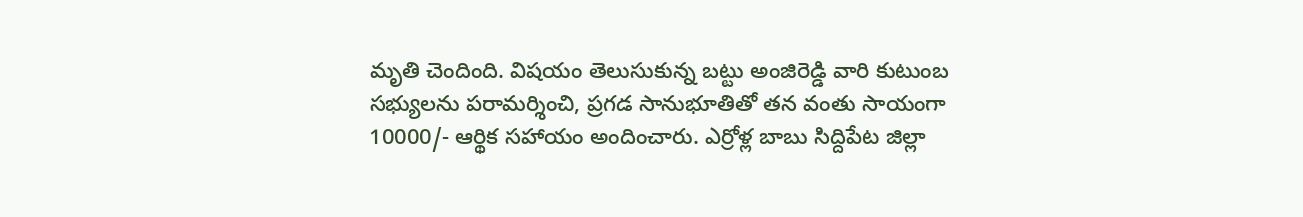మృతి చెందింది. విషయం తెలుసుకున్న బట్టు అంజిరెడ్డి వారి కుటుంబ సభ్యులను పరామర్శించి, ప్రగడ సానుభూతితో తన వంతు సాయంగా 10000/- ఆర్థిక సహాయం అందించారు. ఎర్రోళ్ల బాబు సిద్దిపేట జిల్లా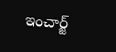ఇంచార్జ్